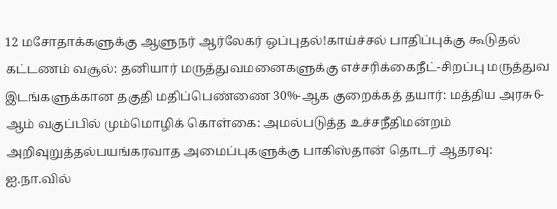12 மசோதாக்களுக்கு ஆளுநர் ஆர்லேகர் ஒப்புதல்!காய்ச்சல் பாதிப்புக்கு கூடுதல் கட்டணம் வசூல்: தனியார் மருத்துவமனைகளுக்கு எச்சரிக்கைநீட்-சிறப்பு மருத்துவ இடங்களுக்கான தகுதி மதிப்பெண்ணை 30%-ஆக குறைக்கத் தயார்: மத்திய அரசு6-ஆம் வகுப்பில் மும்மொழிக் கொள்கை: அமல்படுத்த உச்சநீதிமன்றம் அறிவுறுத்தல்பயங்கரவாத அமைப்புகளுக்கு பாகிஸ்தான் தொடர் ஆதரவு: ஐ.நா.வில்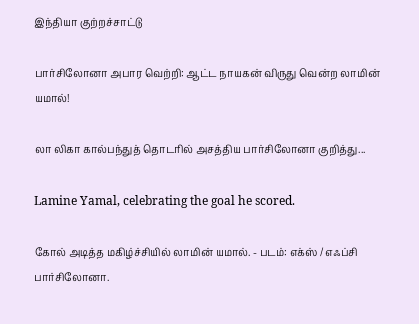இந்தியா குற்றச்சாட்டு

பார்சிலோனா அபார வெற்றி: ஆட்ட நாயகன் விருது வென்ற லாமின் யமால்!

லா லிகா கால்பந்துத் தொடரில் அசத்திய பார்சிலோனா குறித்து...

Lamine Yamal, celebrating the goal he scored.

கோல் அடித்த மகிழ்ச்சியில் லாமின் யமால். - படம்: எக்ஸ் / எஃப்சி பார்சிலோனா.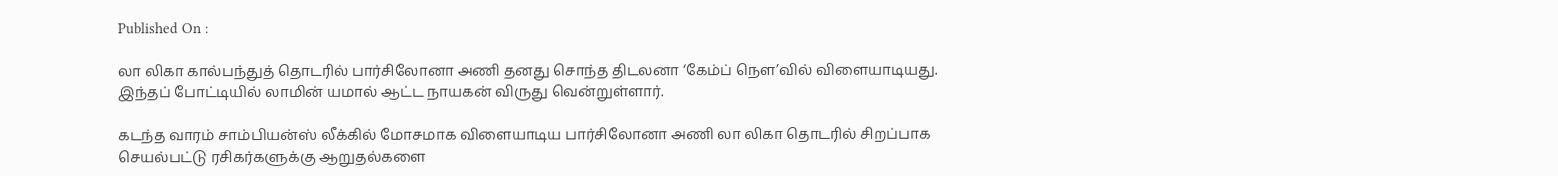Published On :

லா லிகா கால்பந்துத் தொடரில் பார்சிலோனா அணி தனது சொந்த திடலனா ‘கேம்ப் நௌ’வில் விளையாடியது. இந்தப் போட்டியில் லாமின் யமால் ஆட்ட நாயகன் விருது வென்றுள்ளார்.

கடந்த வாரம் சாம்பியன்ஸ் லீக்கில் மோசமாக விளையாடிய பார்சிலோனா அணி லா லிகா தொடரில் சிறப்பாக செயல்பட்டு ரசிகர்களுக்கு ஆறுதல்களை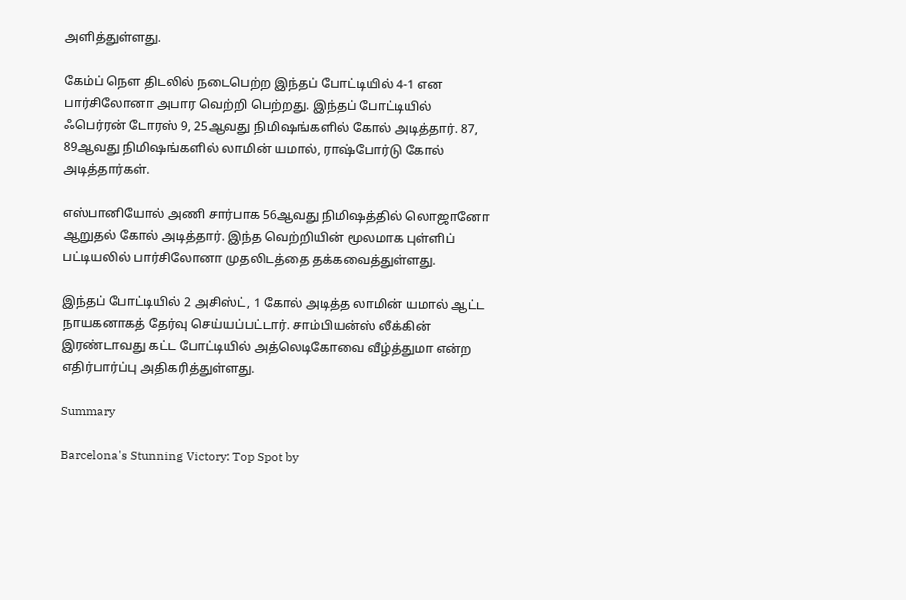அளித்துள்ளது.

கேம்ப் நௌ திடலில் நடைபெற்ற இந்தப் போட்டியில் 4-1 என பார்சிலோனா அபார வெற்றி பெற்றது. இந்தப் போட்டியில் ஃபெர்ரன் டோரஸ் 9, 25ஆவது நிமிஷங்களில் கோல் அடித்தார். 87, 89ஆவது நிமிஷங்களில் லாமின் யமால், ராஷ்போர்டு கோல் அடித்தார்கள்.

எஸ்பானியோல் அணி சார்பாக 56ஆவது நிமிஷத்தில் லொஜானோ ஆறுதல் கோல் அடித்தார். இந்த வெற்றியின் மூலமாக புள்ளிப் பட்டியலில் பார்சிலோனா முதலிடத்தை தக்கவைத்துள்ளது.

இந்தப் போட்டியில் 2 அசிஸ்ட், 1 கோல் அடித்த லாமின் யமால் ஆட்ட நாயகனாகத் தேர்வு செய்யப்பட்டார். சாம்பியன்ஸ் லீக்கின் இரண்டாவது கட்ட போட்டியில் அத்லெடிகோவை வீழ்த்துமா என்ற எதிர்பார்ப்பு அதிகரித்துள்ளது.

Summary

Barcelona's Stunning Victory: Top Spot by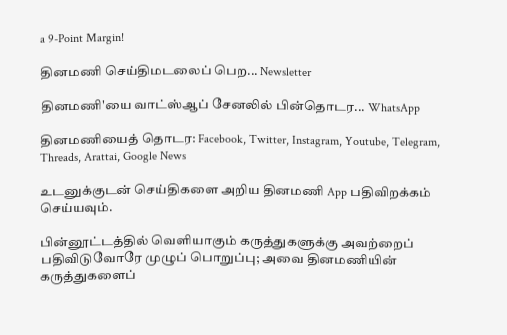a 9-Point Margin!

தினமணி செய்திமடலைப் பெற... Newsletter

தினமணி'யை வாட்ஸ்ஆப் சேனலில் பின்தொடர... WhatsApp

தினமணியைத் தொடர: Facebook, Twitter, Instagram, Youtube, Telegram, Threads, Arattai, Google News

உடனுக்குடன் செய்திகளை அறிய தினமணி App பதிவிறக்கம் செய்யவும்.

பின்னூட்டத்தில் வெளியாகும் கருத்துகளுக்கு அவற்றைப் பதிவிடுவோரே முழுப் பொறுப்பு; அவை தினமணியின் கருத்துகளைப்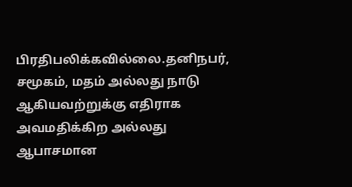பிரதிபலிக்கவில்லை.தனிநபர், சமூகம், மதம் அல்லது நாடு ஆகியவற்றுக்கு எதிராக அவமதிக்கிற அல்லது ஆபாசமான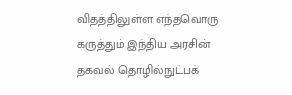விதத்திலுள்ள எந்தவொரு கருத்தும் இந்திய அரசின் தகவல் தொழில்நுட்பக்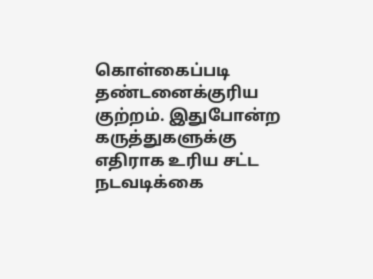கொள்கைப்படி தண்டனைக்குரிய குற்றம். இதுபோன்ற கருத்துகளுக்கு எதிராக உரிய சட்ட நடவடிக்கை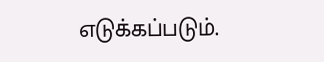எடுக்கப்படும்.